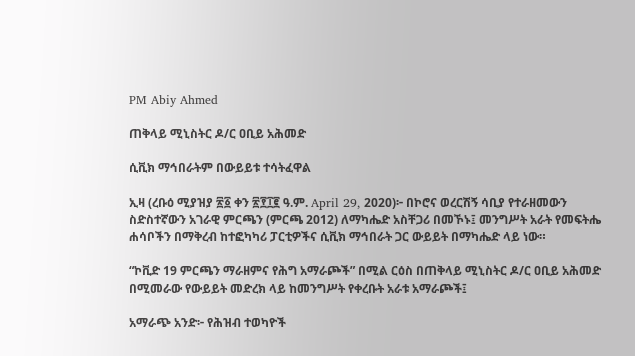PM Abiy Ahmed

ጠቅላይ ሚኒስትር ዶ/ር ዐቢይ አሕመድ

ሲቪክ ማኅበራትም በውይይቱ ተሳትፈዋል

ኢዛ (ረቡዕ ሚያዝያ ፳፩ ቀን ፳፻፲፪ ዓ.ም. April 29, 2020)፦ በኮሮና ወረርሽኝ ሳቢያ የተራዘመውን ስድስተኛውን አገራዊ ምርጫን (ምርጫ 2012) ለማካሔድ አስቸጋሪ በመኾኑ፤ መንግሥት አራት የመፍትሔ ሐሳቦችን በማቅረብ ከተፎካካሪ ፓርቲዎችና ሲቪክ ማኅበራት ጋር ውይይት በማካሔድ ላይ ነው።

“ኮቪድ 19 ምርጫን ማራዘምና የሕግ አማራጮች” በሚል ርዕስ በጠቅላይ ሚኒስትር ዶ/ር ዐቢይ አሕመድ በሚመራው የውይይት መድረክ ላይ ከመንግሥት የቀረቡት አራቱ አማራጮች፤

አማራጭ አንድ፦ የሕዝብ ተወካዮች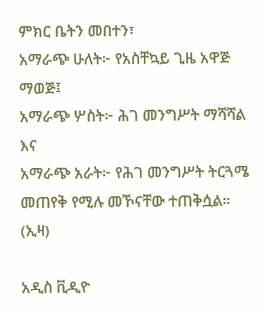ምክር ቤትን መበተን፣
አማራጭ ሁለት፦ የአስቸኳይ ጊዜ አዋጅ ማወጅ፤
አማራጭ ሦስት፦ ሕገ መንግሥት ማሻሻል እና
አማራጭ አራት፦ የሕገ መንግሥት ትርጓሜ መጠየቅ የሚሉ መኾናቸው ተጠቅሷል። (ኢዛ)

አዲስ ቪዲዮ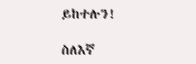ይከተሉን!

ስለእኛ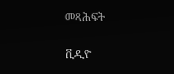መጻሕፍት

ቪዲዮ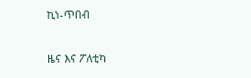ኪነ-ጥበብ

ዜና እና ፖለቲካ